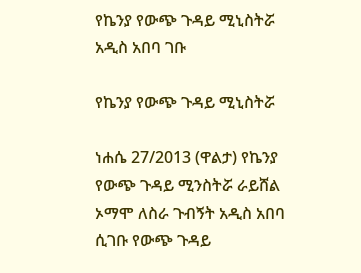የኬንያ የውጭ ጉዳይ ሚኒስትሯ አዲስ አበባ ገቡ

የኬንያ የውጭ ጉዳይ ሚኒስትሯ

ነሐሴ 27/2013 (ዋልታ) የኬንያ የውጭ ጉዳይ ሚንስትሯ ራይሸል ኦማሞ ለስራ ጉብኝት አዲስ አበባ ሲገቡ የውጭ ጉዳይ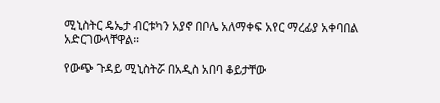ሚኒስትር ዴኤታ ብርቱካን አያኖ በቦሌ አለማቀፍ አየር ማረፊያ አቀባበል አድርገውላቸዋል።

የውጭ ጉዳይ ሚኒስትሯ በአዲስ አበባ ቆይታቸው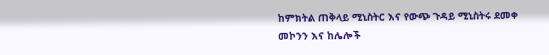ከምክትል ጠቅላይ ሚኒስትር እና የውጭ ጉዳይ ሚኒስትሩ ደመቀ መኮንን እና ከሌሎች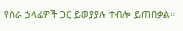የስራ ኃላፊዎች ጋር ይወያያሉ ተብሎ ይጠበቃል።